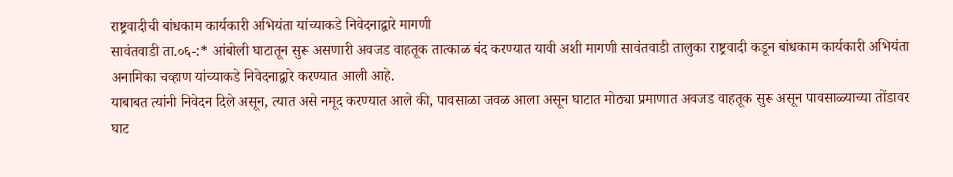राष्ट्रवादीची बांधकाम कार्यकारी अभियंता यांच्याकडे निवेदनाद्वारे मागणी
सावंतवाडी ता.०६-:* आंबोली घाटातून सुरू असणारी अवजड वाहतूक तात्काळ बंद करण्यात यावी अशी मागणी सावंतवाडी तालुका राष्ट्रवादी कडून बांधकाम कार्यकारी अभियंता अनामिका चव्हाण यांच्याकडे निवेदनाद्वारे करण्यात आली आहे.
याबाबत त्यांनी निवेदन दिले असून, त्यात असे नमूद करण्यात आले की, पावसाळा जवळ आला असून घाटात मोठ्या प्रमाणात अवजड वाहतूक सुरू असून पावसाळ्याच्या तोंडावर घाट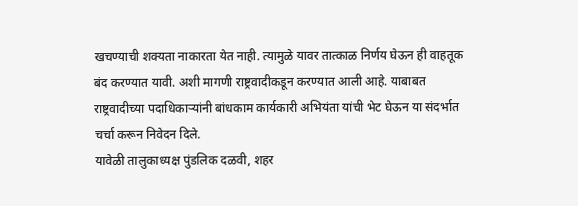खचण्याची शक्यता नाकारता येत नाही. त्यामुळे यावर तात्काळ निर्णय घेऊन ही वाहतूक बंद करण्यात यावी. अशी मागणी राष्ट्रवादीकडून करण्यात आली आहे. याबाबत राष्ट्रवादीच्या पदाधिकाऱ्यांनी बांधकाम कार्यकारी अभियंता यांची भेट घेऊन या संदर्भात चर्चा करून निवेदन दिले.
यावेळी तालुकाध्यक्ष पुंडलिक दळवी, शहर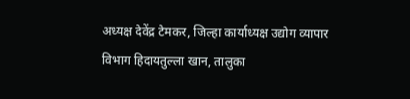अध्यक्ष देवेंद्र टेमकर, जिल्हा कार्याध्यक्ष उद्योग व्यापार विभाग हिदायतुल्ला खान, तालुका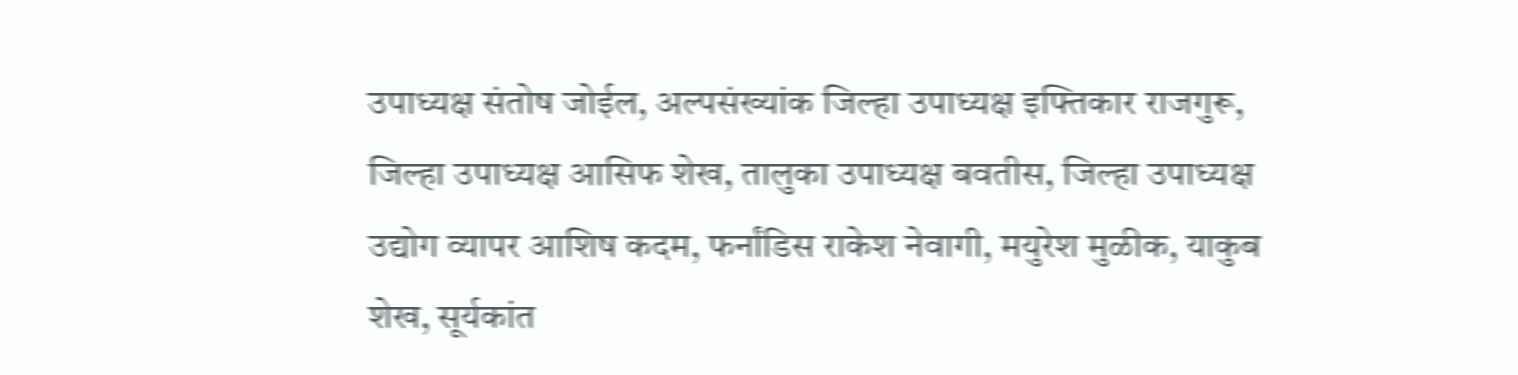उपाध्यक्ष संतोष जोईल, अल्पसंख्यांक जिल्हा उपाध्यक्ष इफ्तिकार राजगुरू, जिल्हा उपाध्यक्ष आसिफ शेख, तालुका उपाध्यक्ष बवतीस, जिल्हा उपाध्यक्ष उद्योग व्यापर आशिष कदम, फर्नांडिस राकेश नेवागी, मयुरेश मुळीक, याकुब शेख, सूर्यकांत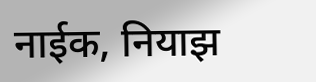नाईक, नियाझ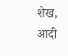शेख, आदी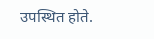उपस्थित होते.